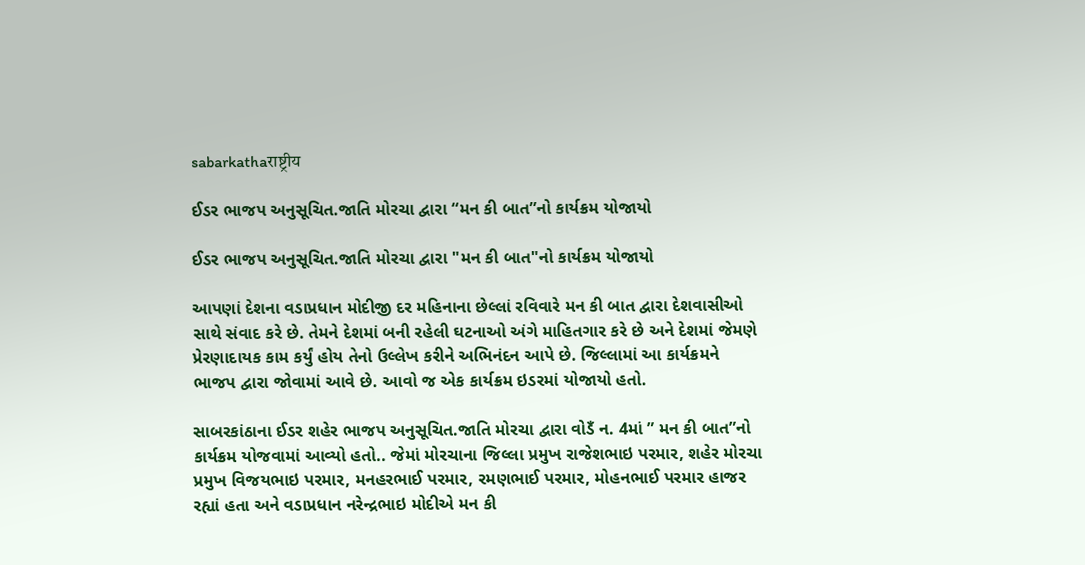sabarkathaराष्ट्रीय

ઈડર ભાજપ અનુસૂચિત.જાતિ મોરચા દ્વારા “મન કી બાત”નો કાર્યક્રમ યોજાયો

ઈડર ભાજપ અનુસૂચિત.જાતિ મોરચા દ્વારા "મન કી બાત"નો કાર્યક્રમ યોજાયો

આપણાં દેશના વડાપ્રધાન મોદીજી દર મહિનાના છેલ્લાં રવિવારે મન કી બાત દ્વારા દેશવાસીઓ સાથે સંવાદ કરે છે. તેમને દેશમાં બની રહેલી ઘટનાઓ અંગે માહિતગાર કરે છે અને દેશમાં જેમણે પ્રેરણાદાયક કામ કર્યું હોય તેનો ઉલ્લેખ કરીને અભિનંદન આપે છે. જિલ્લામાં આ કાર્યક્રમને ભાજપ દ્વારા જોવામાં આવે છે. આવો જ એક કાર્યક્રમ ઇડરમાં યોજાયો હતો.

સાબરકાંઠાના ઈડર શહેર ભાજપ અનુસૂચિત.જાતિ મોરચા દ્વારા વોડઁ ન. 4માં ” મન કી બાત”નો કાર્યક્રમ યોજવામાં આવ્યો હતો.. જેમાં મોરચાના જિલ્લા પ્રમુખ રાજેશભાઇ પરમાર, શહેર મોરચા પ્રમુખ વિજયભાઇ પરમાર, મનહરભાઈ પરમાર, રમણભાઈ પરમાર, મોહનભાઈ પરમાર હાજર રહ્યાં હતા અને વડાપ્રધાન નરેન્દ્રભાઇ મોદીએ મન કી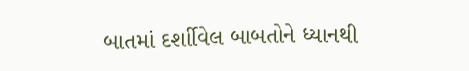બાતમાં દર્શાીવેલ બાબતોને ધ્યાનથી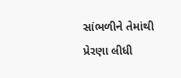સાંભળીને તેમાંથી પ્રેરણા લીધી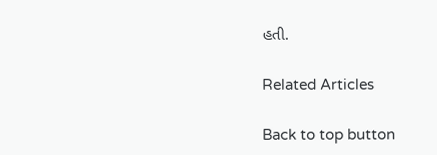હતી.

Related Articles

Back to top button